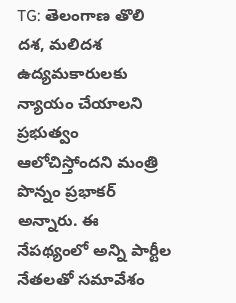TG: తెలంగాణ తొలి దశ, మలిదశ ఉద్యమకారులకు న్యాయం చేయాలని ప్రభుత్వం ఆలోచిస్తోందని మంత్రి పొన్నం ప్రభాకర్ అన్నారు. ఈ నేపథ్యంలో అన్ని పార్టీల నేతలతో సమావేశం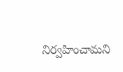నిర్వహించామని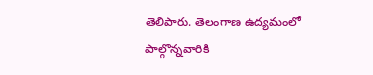తెలిపారు. తెలంగాణ ఉద్యమంలో పాల్గొన్నవారికి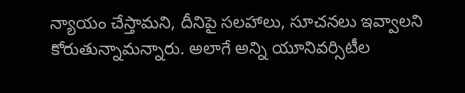న్యాయం చేస్తామని, దీనిపై సలహాలు, సూచనలు ఇవ్వాలని కోరుతున్నామన్నారు. అలాగే అన్ని యూనివర్సిటీల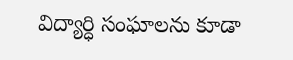విద్యార్ధి సంఘాలను కూడా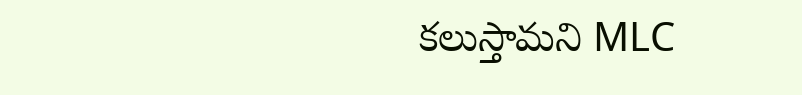కలుస్తామని MLC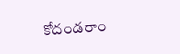కోదండరాం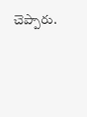చెప్పారు.